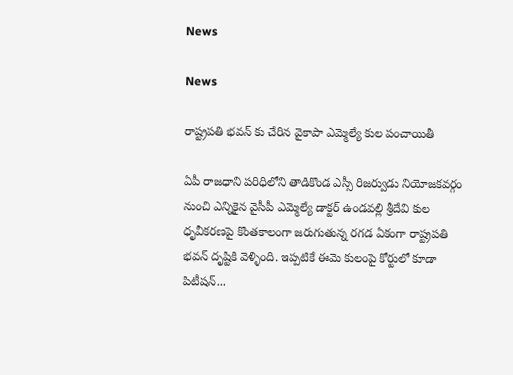News

News

రాష్ట్రపతి భవన్ కు చేరిన వైకాపా ఎమ్మెల్యే కుల పంచాయితీ

ఏపీ రాజధాని పరిధిలోని తాడికొండ ఎస్సీ రిజర్వుడు నియోజకవర్గం నుంచి ఎన్నికైన వైసీపీ ఎమ్మెల్యే డాక్టర్‌ ఉండవల్లి శ్రీదేవి కుల ధృవీకరణపై కొంతకాలంగా జరుగుతున్న రగడ ఏకంగా రాష్ట్రపతి భవన్‌ దృష్టికి వెళ్ళింది. ఇప్పటికే ఈమె కులంపై కోర్టులో కూడా పిటీషన్‌...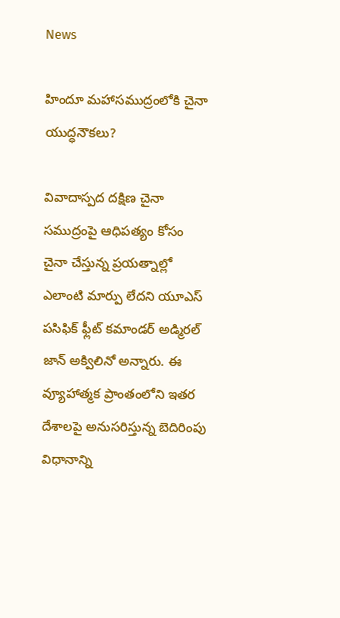News

హిందూ మహాసముద్రంలోకి చైనా యుద్ధనౌకలు?

వివాదాస్పద దక్షిణ చైనా సముద్రంపై ఆధిపత్యం కోసం చైనా చేస్తున్న ప్రయత్నాల్లో ఎలాంటి మార్పు లేదని యూఎస్‌ పసిఫిక్‌ ఫ్లీట్‌ కమాండర్‌ అడ్మిరల్‌ జాన్‌ అక్విలినో అన్నారు. ఈ వ్యూహాత్మక ప్రాంతంలోని ఇతర దేశాలపై అనుసరిస్తున్న బెదిరింపు విధానాన్ని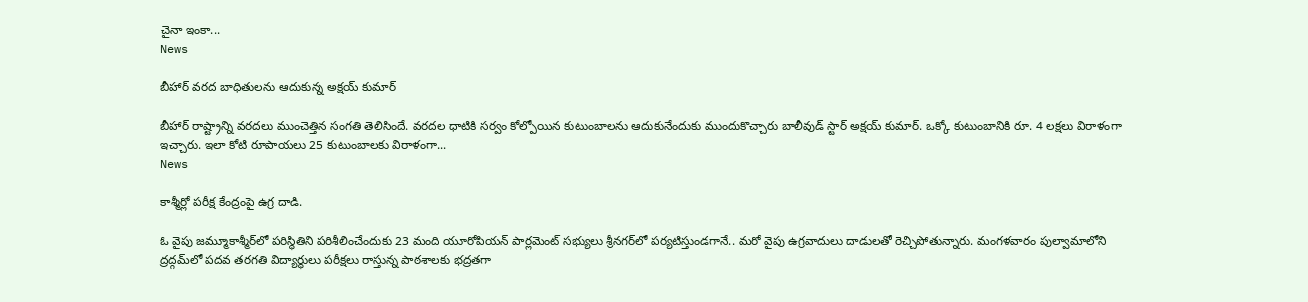చైనా ఇంకా...
News

బీహార్ వరద బాధితులను ఆదుకున్న అక్షయ్ కుమార్

బీహార్‌ రాష్ట్రాన్ని వరదలు ముంచెత్తిన సంగతి తెలిసిందే. వరదల ధాటికి సర్వం కోల్పోయిన కుటుంబాలను ఆదుకునేందుకు ముందుకొచ్చారు బాలీవుడ్ స్టార్ అక్షయ్ కుమార్. ఒక్కో కుటుంబానికి రూ. 4 లక్షలు విరాళంగా ఇచ్చారు. ఇలా కోటి రూపాయలు 25 కుటుంబాలకు విరాళంగా...
News

కాశ్మీర్లో పరీక్ష కేంద్రంపై ఉగ్ర దాడి.

ఓ వైపు జమ్మూకాశ్మీర్‌లో పరిస్థితిని పరిశీలించేందుకు 23 మంది యూరోపియన్ పార్లమెంట్ సభ్యులు శ్రీనగర్‌లో పర్యటిస్తుండగానే.. మరో వైపు ఉగ్రవాదులు దాడులతో రెచ్చిపోతున్నారు. మంగళవారం పుల్వామాలోని ద్రద్గమ్‌లో పదవ తరగతి విద్యార్థులు పరీక్షలు రాస్తున్న పాఠశాలకు భద్రతగా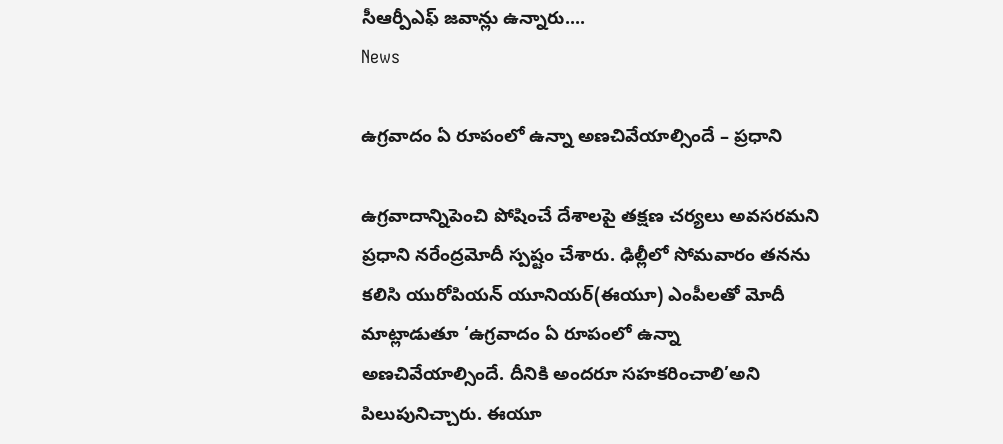సీఆర్పీఎఫ్ జవాన్లు ఉన్నారు....
News

ఉగ్రవాదం ఏ రూపంలో ఉన్నా అణచివేయాల్సిందే – ప్రధాని

ఉగ్రవాదాన్నిపెంచి పోషించే దేశాలపై తక్షణ చర్యలు అవసరమని ప్రధాని నరేంద్రమోదీ స్పష్టం చేశారు. ఢిల్లీలో సోమవారం తనను కలిసి యురోపియన్ యూనియర్(ఈయూ) ఎంపీలతో మోదీ మాట్లాడుతూ ‘ఉగ్రవాదం ఏ రూపంలో ఉన్నా అణచివేయాల్సిందే. దీనికి అందరూ సహకరించాలి’అని పిలుపునిచ్చారు. ఈయూ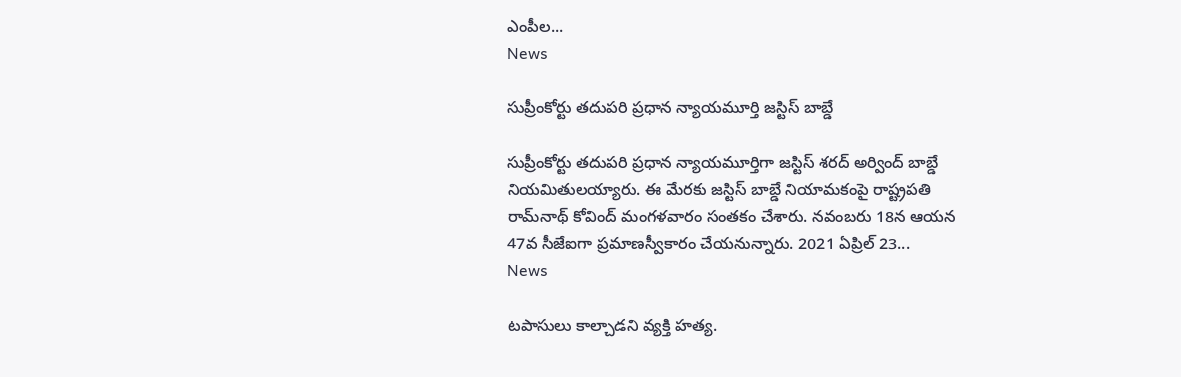ఎంపీల...
News

సుప్రీంకోర్టు తదుపరి ప్రధాన న్యాయమూర్తి జస్టిస్‌ బాబ్డే

సుప్రీంకోర్టు తదుపరి ప్రధాన న్యాయమూర్తిగా జస్టిస్‌ శరద్‌ అర్వింద్‌ బాబ్డే నియమితులయ్యారు. ఈ మేరకు జస్టిస్‌ బాబ్డే నియామకంపై రాష్ట్రపతి రామ్‌నాథ్‌ కోవింద్‌ మంగళవారం సంతకం చేశారు. నవంబరు 18న ఆయన 47వ సీజేఐగా ప్రమాణస్వీకారం చేయనున్నారు. 2021 ఏప్రిల్‌ 23...
News

టపాసులు కాల్చాడని వ్యక్తి హత్య.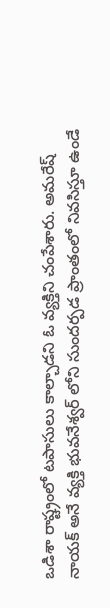ఒడిశా రాష్ట్రంలో టపాసులు కాల్చాడని ఓ వ్యక్తిని చంపేశారు. అమరేష్ నాయక్ అనే వ్యక్తి భువనేశ్వర్ లోని సుందర్పడ ప్రాంతంలో నివసిస్తూ ఉండే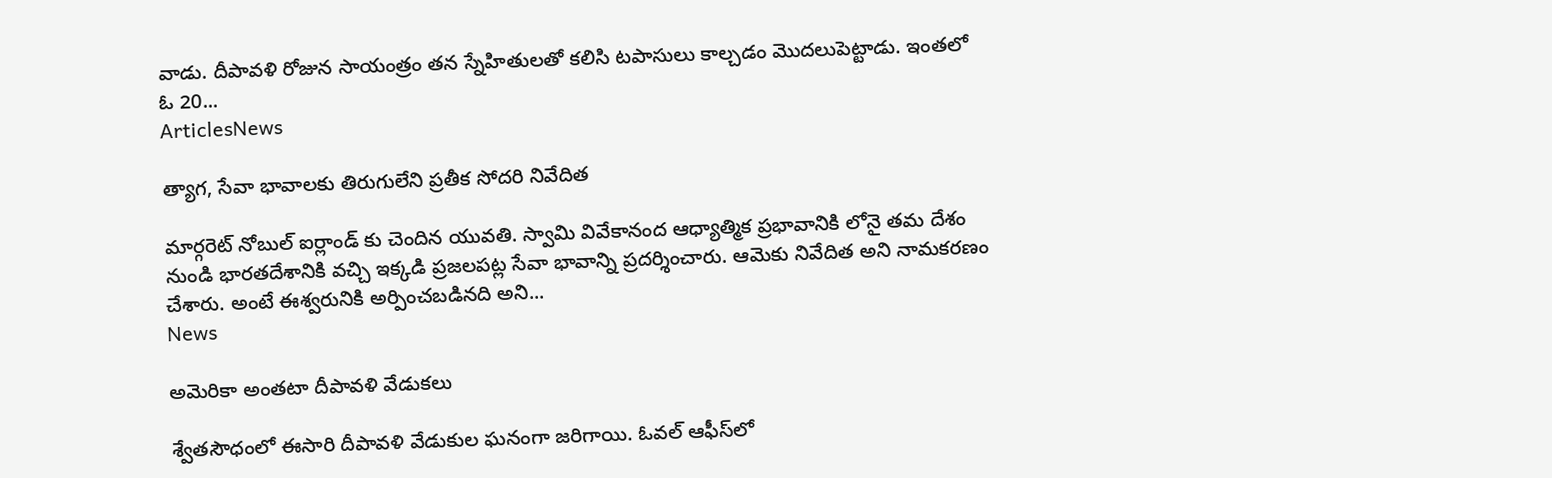వాడు. దీపావళి రోజున సాయంత్రం తన స్నేహితులతో కలిసి టపాసులు కాల్చడం మొదలుపెట్టాడు. ఇంతలో ఓ 20...
ArticlesNews

త్యాగ, సేవా భావాలకు తిరుగులేని ప్రతీక సోదరి నివేదిత

మార్గరెట్ నోబుల్ ఐర్లాండ్ కు చెందిన యువతి. స్వామి వివేకానంద ఆధ్యాత్మిక ప్రభావానికి లోనై తమ దేశం నుండి భారతదేశానికి వచ్చి ఇక్కడి ప్రజలపట్ల సేవా భావాన్ని ప్రదర్శించారు. ఆమెకు నివేదిత అని నామకరణం చేశారు. అంటే ఈశ్వరునికి అర్పించబడినది అని...
News

అమెరికా అంతటా దీపావళి వేడుకలు

శ్వేతసౌధంలో ఈసారి దీపావళి వేడుకుల ఘనంగా జరిగాయి. ఓవల్‌ ఆఫీస్‌లో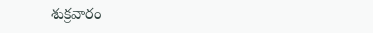శుక్రవారం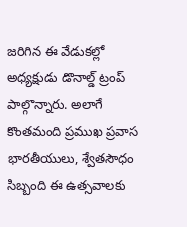జరిగిన ఈ వేడుకల్లో అధ్యక్షుడు డొనాల్డ్‌ ట్రంప్‌ పాల్గొన్నారు. అలాగే కొంతమంది ప్రముఖ ప్రవాస భారతీయులు, శ్వేతసౌధం సిబ్బంది ఈ ఉత్సవాలకు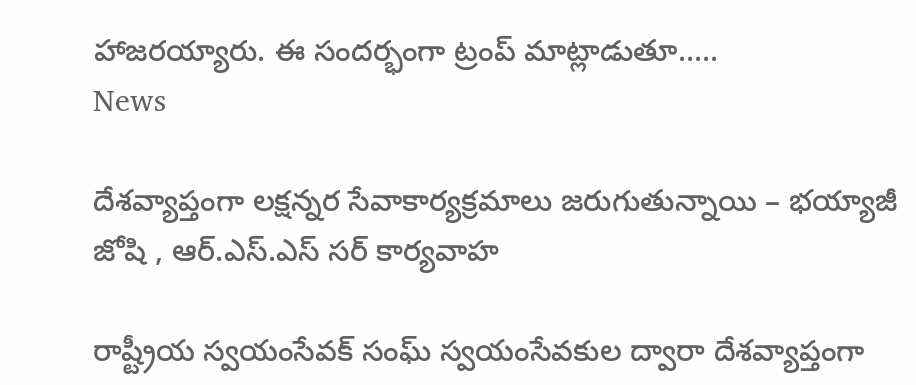హాజరయ్యారు. ఈ సందర్భంగా ట్రంప్‌ మాట్లాడుతూ.....
News

దేశవ్యాప్తంగా లక్షన్నర సేవాకార్యక్రమాలు జరుగుతున్నాయి – భయ్యాజీ జోషి , ఆర్.ఎస్.ఎస్ సర్ కార్యవాహ

రాష్ట్రీయ స్వయంసేవక్ సంఘ్ స్వయంసేవకుల ద్వారా దేశవ్యాప్తంగా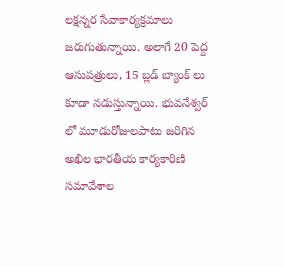లక్షన్నర సేవాకార్యక్రమాలు జరుగుతున్నాయి. అలాగే 20 పెద్ద ఆసుపత్రులు, 15 బ్లడ్ బ్యాంక్ లు కూడా నడుస్తున్నాయి. భువనేశ్వర్ లో మూడురోజులపాటు జరిగిన అఖిల భారతీయ కార్యకారిణి సమావేశాల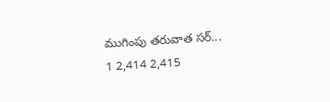ముగింపు తరువాత సర్...
1 2,414 2,415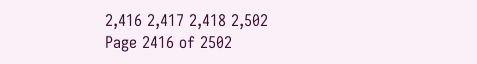2,416 2,417 2,418 2,502
Page 2416 of 2502